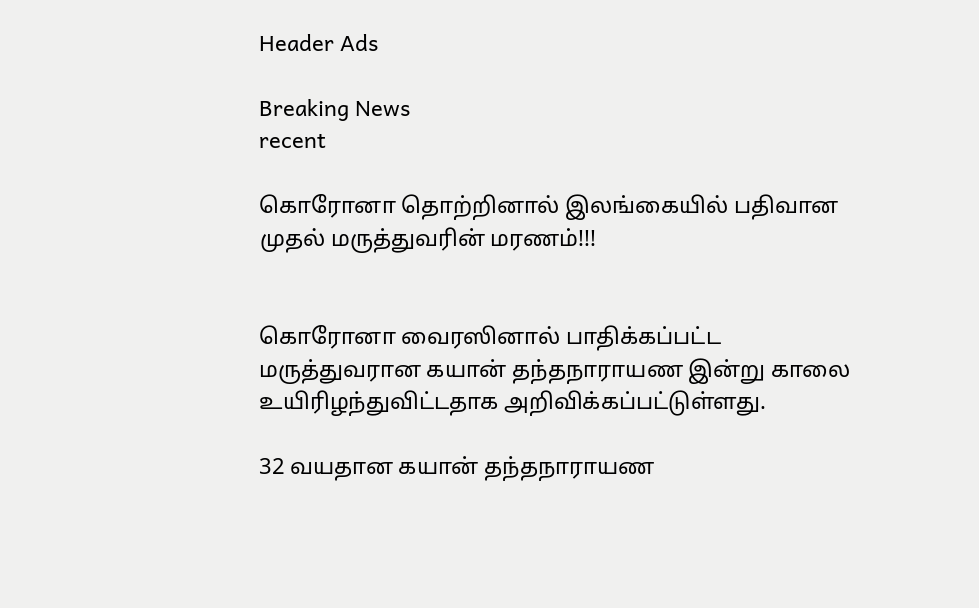Header Ads

Breaking News
recent

கொரோனா தொற்றினால் இலங்கையில் பதிவான முதல் மருத்துவரின் மரணம்!!!


கொரோனா வைரஸினால் பாதிக்கப்பட்ட மருத்துவரான கயான் தந்தநாராயண இன்று காலை உயிரிழந்துவிட்டதாக அறிவிக்கப்பட்டுள்ளது.

32 வயதான கயான் தந்தநாராயண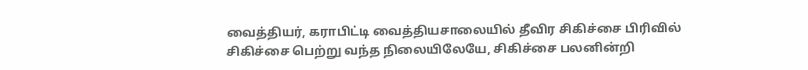வைத்தியர், கராபிட்டி வைத்தியசாலையில் தீவிர சிகிச்சை பிரிவில் சிகிச்சை பெற்று வந்த நிலையிலேயே, சிகிச்சை பலனின்றி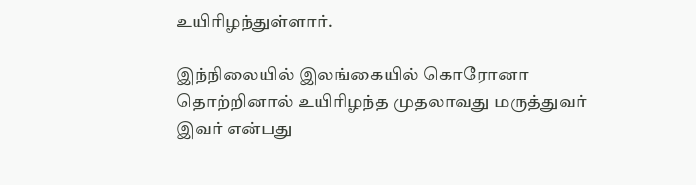உயிரிழந்துள்ளார்.

இந்நிலையில் இலங்கையில் கொரோனா தொற்றினால் உயிரிழந்த முதலாவது மருத்துவர் இவர் என்பது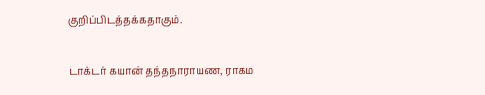குறிப்பிடத்தக்கதாகும்.

டாக்டர் கயான் தந்தநாராயண, ராகம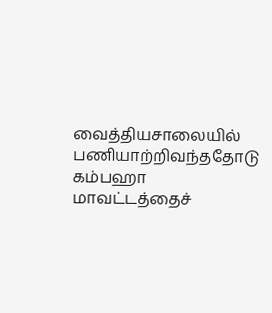வைத்தியசாலையில் பணியாற்றிவந்ததோடு கம்பஹா மாவட்டத்தைச்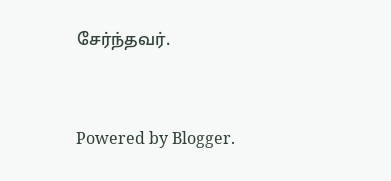சேர்ந்தவர்.


Powered by Blogger.